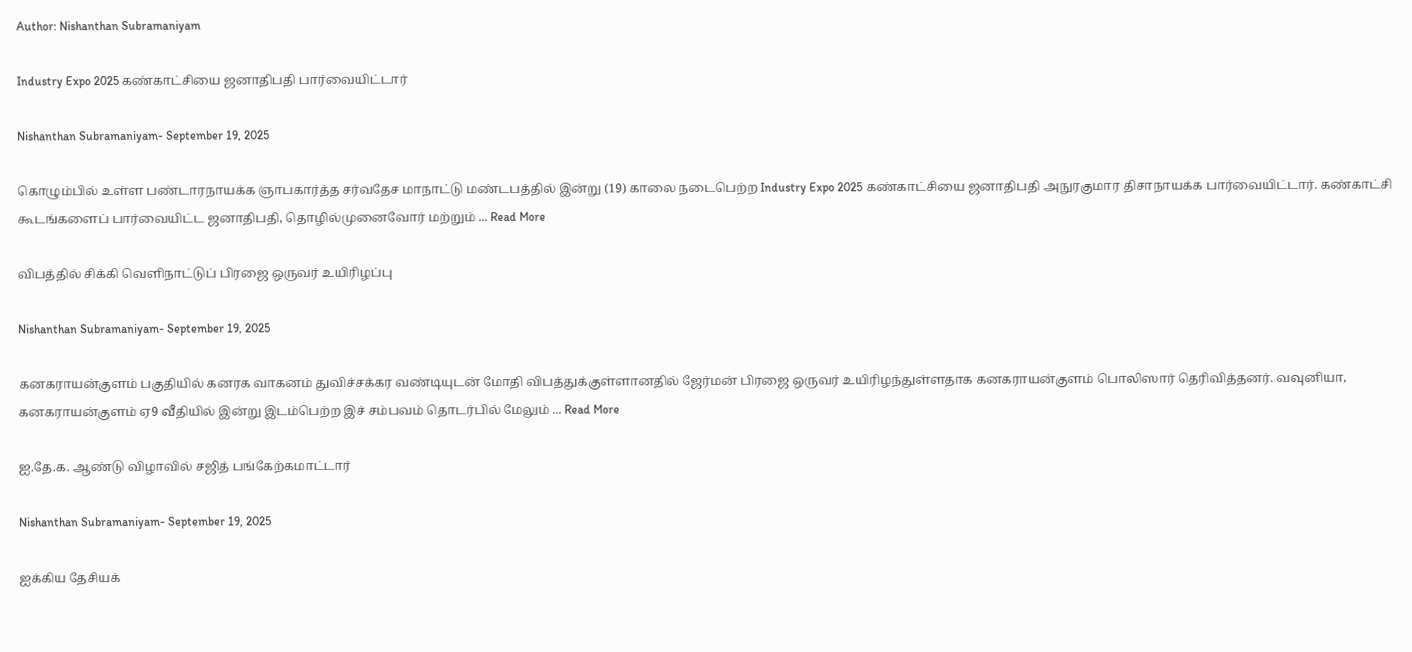Author: Nishanthan Subramaniyam

Industry Expo 2025 கண்காட்சியை ஜனாதிபதி பார்வையிட்டார்

Nishanthan Subramaniyam- September 19, 2025

கொழும்பில் உள்ள பண்டாரநாயக்க ஞாபகார்த்த சர்வதேச மாநாட்டு மண்டபத்தில் இன்று (19) காலை நடைபெற்ற Industry Expo 2025 கண்காட்சியை ஜனாதிபதி அநுரகுமார திசாநாயக்க பார்வையிட்டார். கண்காட்சி கூடங்களைப் பார்வையிட்ட ஜனாதிபதி, தொழில்முனைவோர் மற்றும் ... Read More

விபத்தில் சிக்கி வெளிநாட்டுப் பிரஜை ஒருவர் உயிரிழப்பு

Nishanthan Subramaniyam- September 19, 2025

கனகராயன்குளம் பகுதியில் கனரக வாகனம் துவிச்சக்கர வண்டியுடன் மோதி விபத்துக்குள்ளானதில் ஜேர்மன் பிரஜை ஒருவர் உயிரிழந்துள்ளதாக கனகராயன்குளம் பொலிஸார் தெரிவித்தனர். வவுனியா, கனகராயன்குளம் ஏ9 வீதியில் இன்று இடம்பெற்ற இச் சம்பவம் தொடர்பில் மேலும் ... Read More

ஐ.தே.க. ஆண்டு விழாவில் சஜித் பங்கேற்கமாட்டார்

Nishanthan Subramaniyam- September 19, 2025

ஐக்கிய தேசியக்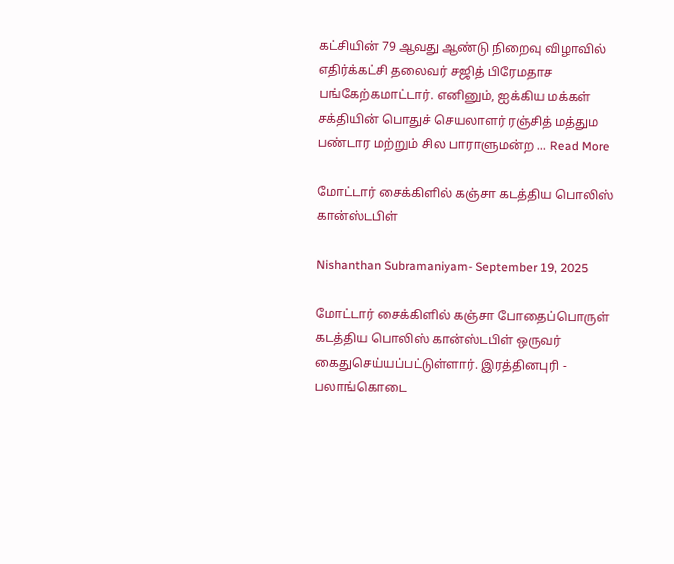கட்சியின் 79 ஆவது ஆண்டு நிறைவு விழாவில் எதிர்க்கட்சி தலைவர் சஜித் பிரேமதாச பங்கேற்கமாட்டார். எனினும், ஐக்கிய மக்கள் சக்தியின் பொதுச் செயலாளர் ரஞ்சித் மத்தும பண்டார மற்றும் சில பாராளுமன்ற ... Read More

மோட்டார் சைக்கிளில் கஞ்சா கடத்திய பொலிஸ் கான்ஸ்டபிள்

Nishanthan Subramaniyam- September 19, 2025

மோட்டார் சைக்கிளில் கஞ்சா போதைப்பொருள் கடத்திய பொலிஸ் கான்ஸ்டபிள் ஒருவர் கைதுசெய்யப்பட்டுள்ளார். இரத்தினபுரி - பலாங்கொடை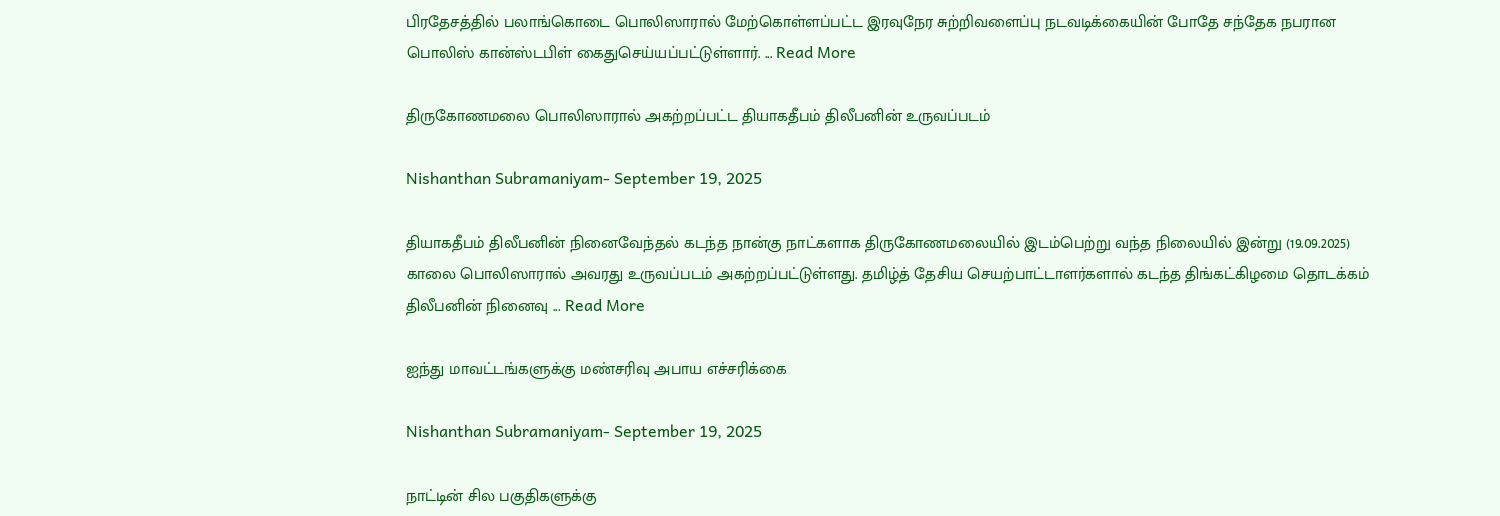பிரதேசத்தில் பலாங்கொடை பொலிஸாரால் மேற்கொள்ளப்பட்ட இரவுநேர சுற்றிவளைப்பு நடவடிக்கையின் போதே சந்தேக நபரான பொலிஸ் கான்ஸ்டபிள் கைதுசெய்யப்பட்டுள்ளார். ... Read More

திருகோணமலை பொலிஸாரால் அகற்றப்பட்ட தியாகதீபம் திலீபனின் உருவப்படம்

Nishanthan Subramaniyam- September 19, 2025

தியாகதீபம் திலீபனின் நினைவேந்தல் கடந்த நான்கு நாட்களாக திருகோணமலையில் இடம்பெற்று வந்த நிலையில் இன்று (19.09.2025) காலை பொலிஸாரால் அவரது உருவப்படம் அகற்றப்பட்டுள்ளது. தமிழ்த் தேசிய செயற்பாட்டாளர்களால் கடந்த திங்கட்கிழமை தொடக்கம் திலீபனின் நினைவு ... Read More

ஐந்து மாவட்டங்களுக்கு மண்சரிவு அபாய எச்சரிக்கை

Nishanthan Subramaniyam- September 19, 2025

நாட்டின் சில பகுதிகளுக்கு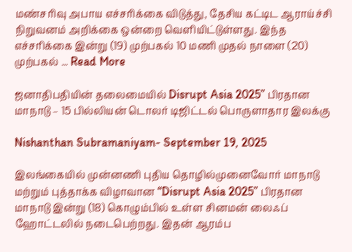மண்சரிவு அபாய எச்சரிக்கை விடுத்து, தேசிய கட்டிட ஆராய்ச்சி நிறுவனம் அறிக்கை ஒன்றை வௌியிட்டுள்ளது. இந்த எச்சரிக்கை இன்று (19) முற்பகல் 10 மணி முதல் நாளை (20) முற்பகல் ... Read More

ஜனாதிபதியின் தலைமையில் Disrupt Asia 2025” பிரதான மாநாடு – 15 பில்லியன் டொலர் டிஜிட்டல் பொருளாதார இலக்கு

Nishanthan Subramaniyam- September 19, 2025

இலங்கையில் முன்னணி புதிய தொழில்முனைவோர் மாநாடு மற்றும் புத்தாக்க விழாவான “Disrupt Asia 2025” பிரதான மாநாடு இன்று (18) கொழும்பில் உள்ள சினமன் லைஃப் ஹோட்டலில் நடைபெற்றது. இதன் ஆரம்ப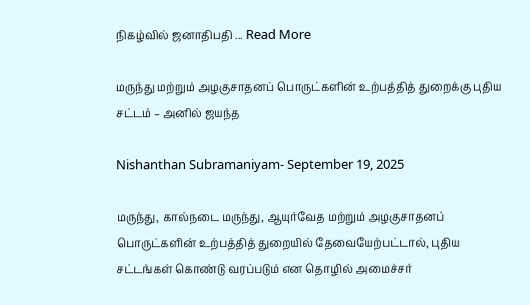நிகழ்வில் ஜனாதிபதி ... Read More

மருந்து மற்றும் அழகுசாதனப் பொருட்களின் உற்பத்தித் துறைக்கு புதிய சட்டம் – அனில் ஜயந்த

Nishanthan Subramaniyam- September 19, 2025

மருந்து, கால்நடை மருந்து, ஆயுர்வேத மற்றும் அழகுசாதனப் பொருட்களின் உற்பத்தித் துறையில் தேவையேற்பட்டால், புதிய சட்டங்கள் கொண்டு வரப்படும் என தொழில் அமைச்சர்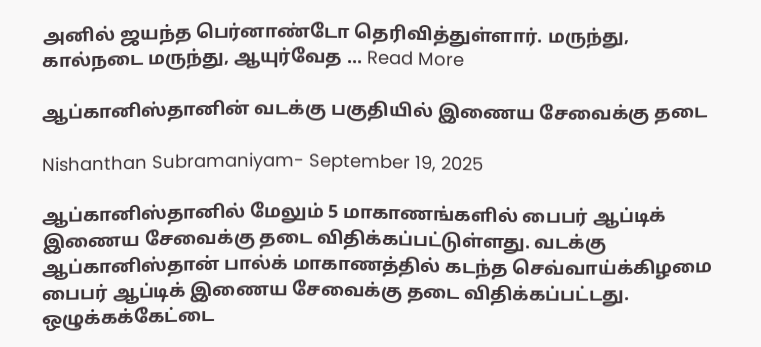அனில் ஜயந்த பெர்னாண்டோ தெரிவித்துள்ளார். மருந்து, கால்நடை மருந்து, ஆயுர்வேத ... Read More

ஆப்கானிஸ்தானின் வடக்கு பகுதியில் இணைய சேவைக்கு தடை

Nishanthan Subramaniyam- September 19, 2025

ஆப்கானிஸ்தானில் மேலும் 5 மாகாணங்களில் பைபர் ஆப்டிக் இணைய சேவைக்கு தடை விதிக்கப்பட்டுள்ளது. வடக்கு ஆப்கானிஸ்தான் பால்க் மாகாணத்தில் கடந்த செவ்வாய்க்கிழமை பைபர் ஆப்டிக் இணைய சேவைக்கு தடை விதிக்கப்பட்டது. ஒழுக்கக்கேட்டை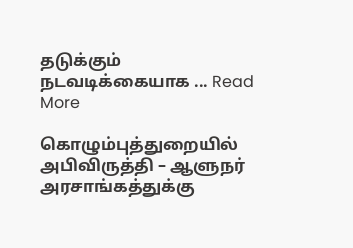தடுக்கும் நடவடிக்கையாக ... Read More

கொழும்புத்துறையில் அபிவிருத்தி – ஆளுநர் அரசாங்கத்துக்கு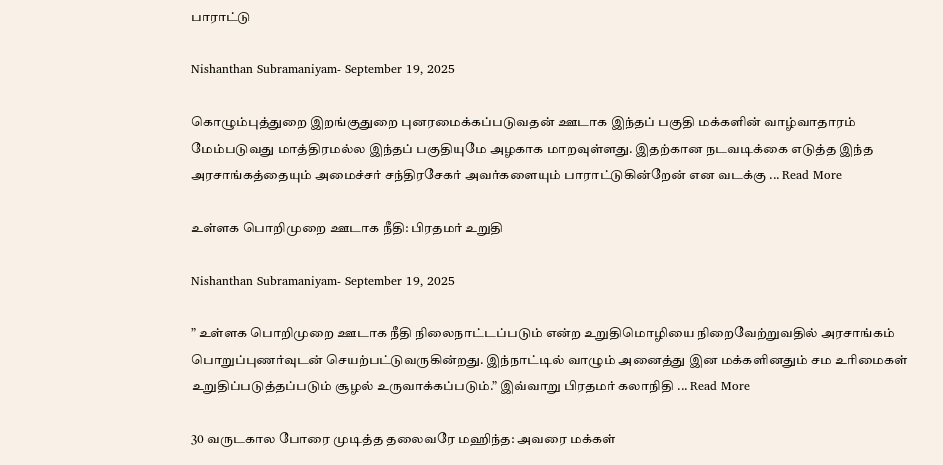பாராட்டு

Nishanthan Subramaniyam- September 19, 2025

கொழும்புத்துறை இறங்குதுறை புனரமைக்கப்படுவதன் ஊடாக இந்தப் பகுதி மக்களின் வாழ்வாதாரம் மேம்படுவது மாத்திரமல்ல இந்தப் பகுதியுமே அழகாக மாறவுள்ளது. இதற்கான நடவடிக்கை எடுத்த இந்த அரசாங்கத்தையும் அமைச்சர் சந்திரசேகர் அவர்களையும் பாராட்டுகின்றேன் என வடக்கு ... Read More

உள்ளக பொறிமுறை ஊடாக நீதி: பிரதமர் உறுதி

Nishanthan Subramaniyam- September 19, 2025

” உள்ளக பொறிமுறை ஊடாக நீதி நிலைநாட்டப்படும் என்ற உறுதிமொழியை நிறைவேற்றுவதில் அரசாங்கம் பொறுப்புணர்வுடன் செயற்பட்டுவருகின்றது. இந்நாட்டில் வாழும் அனைத்து இன மக்களினதும் சம உரிமைகள் உறுதிப்படுத்தப்படும் சூழல் உருவாக்கப்படும்.” இவ்வாறு பிரதமர் கலாநிதி ... Read More

30 வருடகால போரை முடித்த தலைவரே மஹிந்த: அவரை மக்கள்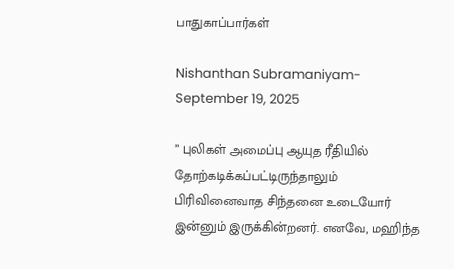பாதுகாப்பார்கள்

Nishanthan Subramaniyam- September 19, 2025

” புலிகள் அமைப்பு ஆயுத ரீதியில் தோற்கடிக்கப்பட்டிருந்தாலும் பிரிவினைவாத சிந்தனை உடையோர் இன்னும் இருக்கின்றனர். எனவே, மஹிந்த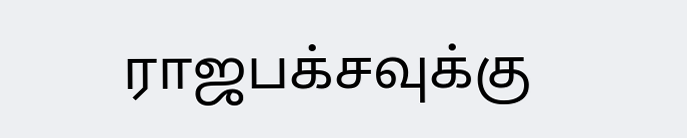ராஜபக்சவுக்கு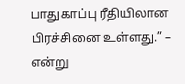பாதுகாப்பு ரீதியிலான பிரச்சினை உள்ளது.” – என்று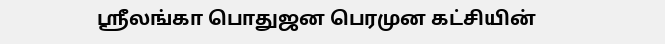ஸ்ரீலங்கா பொதுஜன பெரமுன கட்சியின்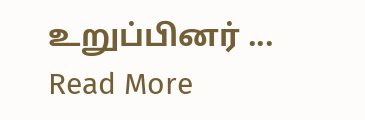உறுப்பினர் ... Read More